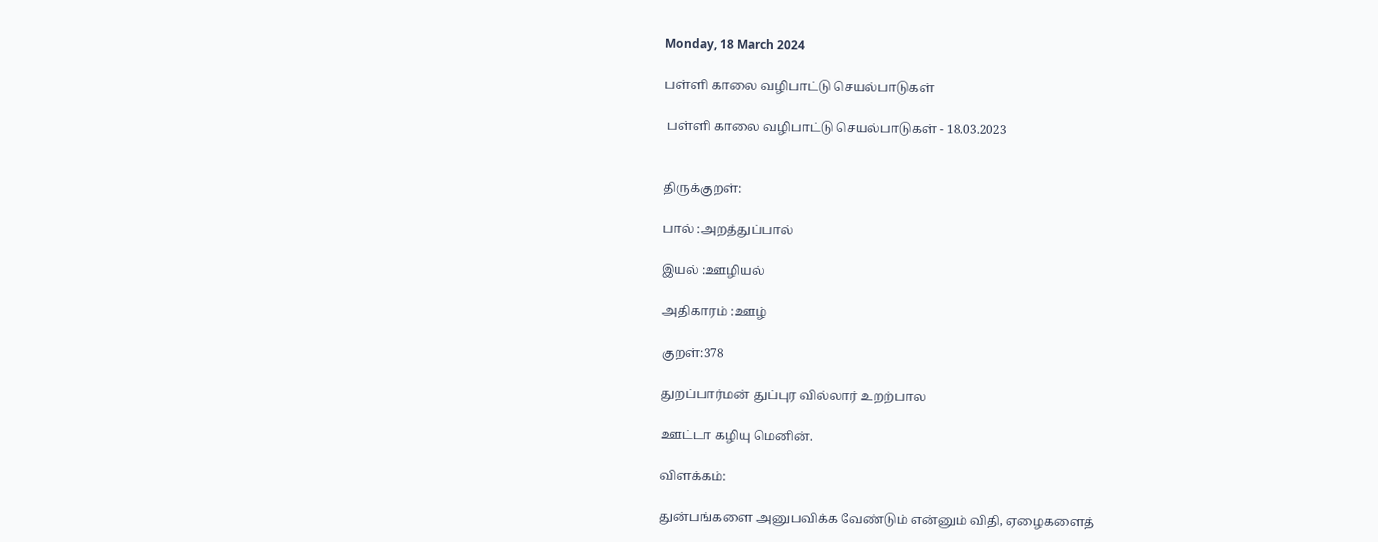Monday, 18 March 2024

பள்ளி காலை வழிபாட்டு செயல்பாடுகள்

 பள்ளி காலை வழிபாட்டு செயல்பாடுகள் - 18.03.2023


திருக்குறள்:

பால் :அறத்துப்பால்

இயல் :ஊழியல்

அதிகாரம் :ஊழ்

குறள்:378

துறப்பார்மன் துப்புர வில்லார் உறற்பால

ஊட்டா கழியு மெனின்.

விளக்கம்:

துன்பங்களை அனுபவிக்க வேண்டும் என்னும் விதி, ஏழைகளைத்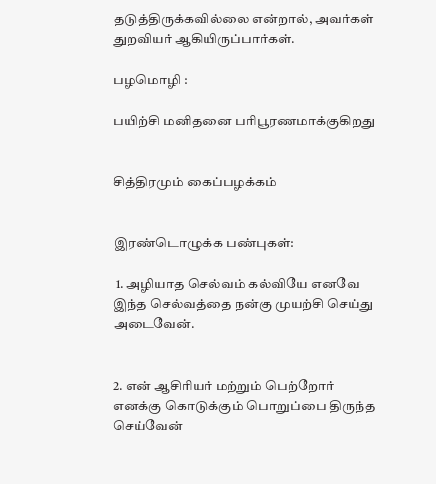தடுத்திருக்கவில்லை என்றால், அவர்கள் துறவியர் ஆகியிருப்பார்கள்.

பழமொழி :

பயிற்சி மனிதனை பரிபூரணமாக்குகிறது


சித்திரமும் கைப்பழக்கம்


இரண்டொழுக்க பண்புகள்:

 1. அழியாத செல்வம் கல்வியே எனவே இந்த செல்வத்தை நன்கு முயற்சி செய்து அடைவேன்.


2. என் ஆசிரியர் மற்றும் பெற்றோர் எனக்கு கொடுக்கும் பொறுப்பை திருந்த செய்வேன்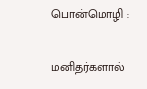பொன்மொழி :

மனிதர்களால்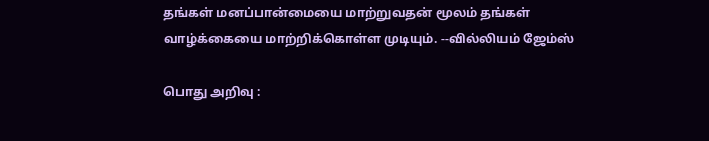தங்கள் மனப்பான்மையை மாற்றுவதன் மூலம் தங்கள் வாழ்க்கையை மாற்றிக்கொள்ள முடியும். --வில்லியம் ஜேம்ஸ்

பொது அறிவு :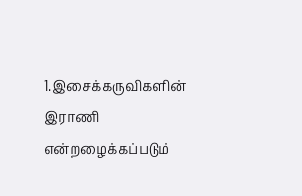1.இசைக்கருவிகளின் இராணி என்றழைக்கப்படும்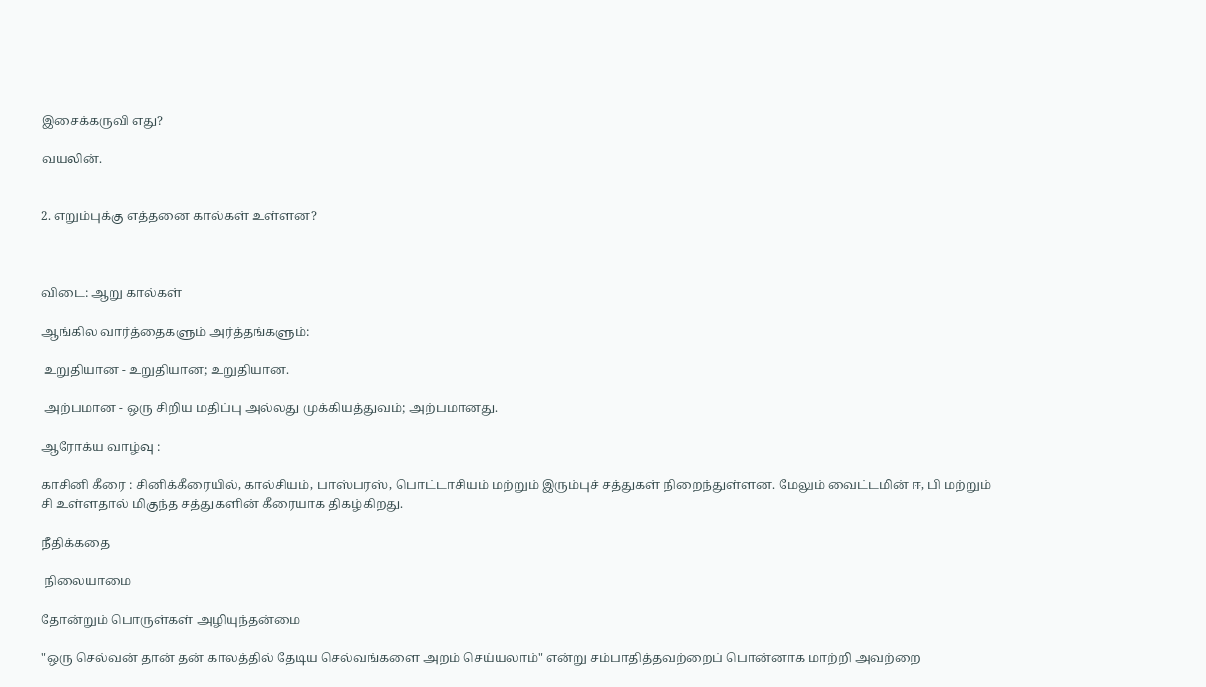இசைக்கருவி எது?

வயலின்.


2. எறும்புக்கு எத்தனை கால்கள் உள்ளன?



விடை: ஆறு கால்கள்

ஆங்கில வார்த்தைகளும் அர்த்தங்களும்:

 உறுதியான - உறுதியான; உறுதியான.

 அற்பமான - ஒரு சிறிய மதிப்பு அல்லது முக்கியத்துவம்; அற்பமானது.

ஆரோக்ய வாழ்வு :

காசினி கீரை : சினிக்கீரையில், கால்சியம், பாஸ்பரஸ், பொட்டாசியம் மற்றும் இரும்புச் சத்துகள் நிறைந்துள்ளன. மேலும் வைட்டமின் ஈ, பி மற்றும் சி உள்ளதால் மிகுந்த சத்துகளின் கீரையாக திகழ்கிறது.

நீதிக்கதை

 நிலையாமை

தோன்றும் பொருள்கள் அழியுந்தன்மை

"ஒரு செல்வன் தான் தன் காலத்தில் தேடிய செல்வங்களை அறம் செய்யலாம்" என்று சம்பாதித்தவற்றைப் பொன்னாக மாற்றி அவற்றை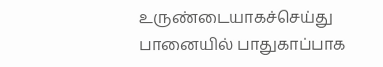உருண்டையாகச்செய்து பானையில் பாதுகாப்பாக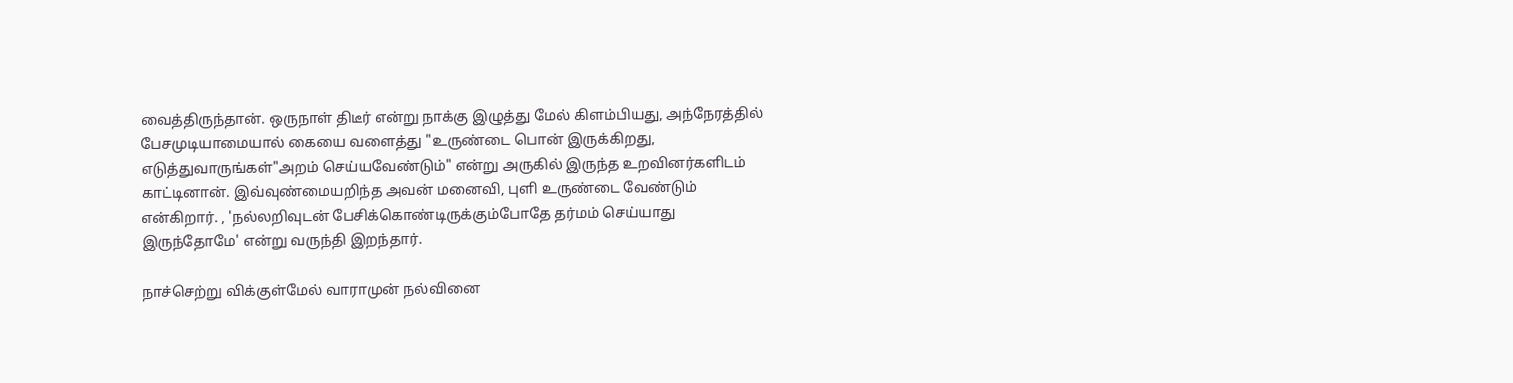வைத்திருந்தான். ஒருநாள் திடீர் என்று நாக்கு இழுத்து மேல் கிளம்பியது, அந்நேரத்தில் பேசமுடியாமையால் கையை வளைத்து "உருண்டை பொன் இருக்கிறது, எடுத்துவாருங்கள்"அறம் செய்யவேண்டும்" என்று அருகில் இருந்த உறவினர்களிடம் காட்டினான். இவ்வுண்மையறிந்த அவன் மனைவி, புளி உருண்டை வேண்டும் என்கிறார். , 'நல்லறிவுடன் பேசிக்கொண்டிருக்கும்போதே தர்மம் செய்யாது இருந்தோமே' என்று வருந்தி இறந்தார்.

நாச்செற்று விக்குள்மேல் வாராமுன் நல்வினை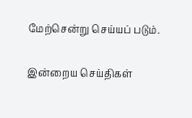மேற்சென்று செய்யப் படும்.

இன்றைய செய்திகள்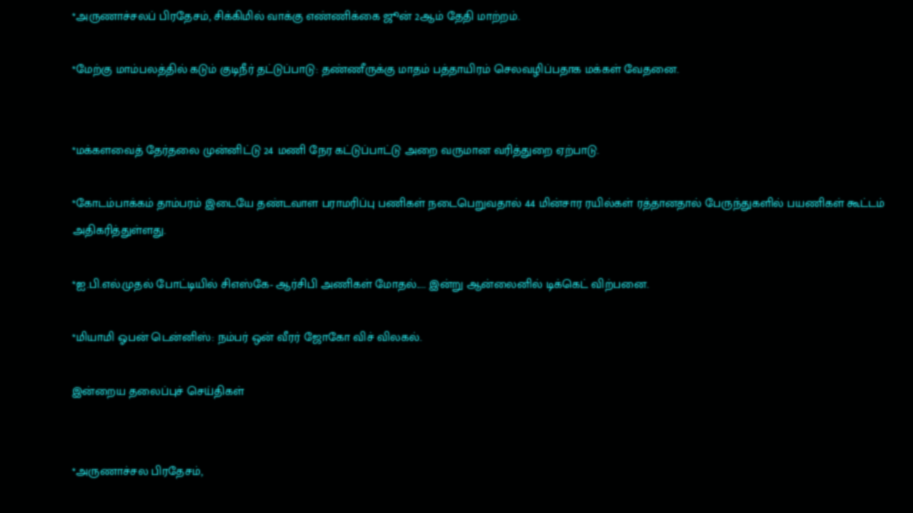*அருணாச்சலப் பிரதேசம், சிக்கிமில் வாக்கு எண்ணிக்கை ஜூன் 2ஆம் தேதி மாற்றம்.

*மேற்கு மாம்பலத்தில் கடும் குடிநீர் தட்டுப்பாடு: தண்ணீருக்கு மாதம் பத்தாயிரம் செலவழிப்பதாக மக்கள் வேதனை.


*மக்களவைத் தேர்தலை முன்னிட்டு 24 மணி நேர கட்டுப்பாட்டு அறை வருமான வரித்துறை ஏற்பாடு.

*கோடம்பாக்கம் தாம்பரம் இடையே தண்டவாள பராமரிப்பு பணிகள் நடைபெறுவதால் 44 மின்சார ரயில்கள் ரத்தானதால் பேருந்துகளில் பயணிகள் கூட்டம் அதிகரித்துள்ளது.

*ஐ.பி.எல்.முதல் போட்டியில் சிஎஸ்கே- ஆர்சிபி அணிகள் மோதல்..... இன்று ஆன்லைனில் டிக்கெட் விற்பனை.

*மியாமி ஓபன் டென்னிஸ்: நம்பர் ஒன் வீரர் ஜோகோ விச் விலகல்.

இன்றைய தலைப்புச் செய்திகள்


*அருணாச்சல பிரதேசம்,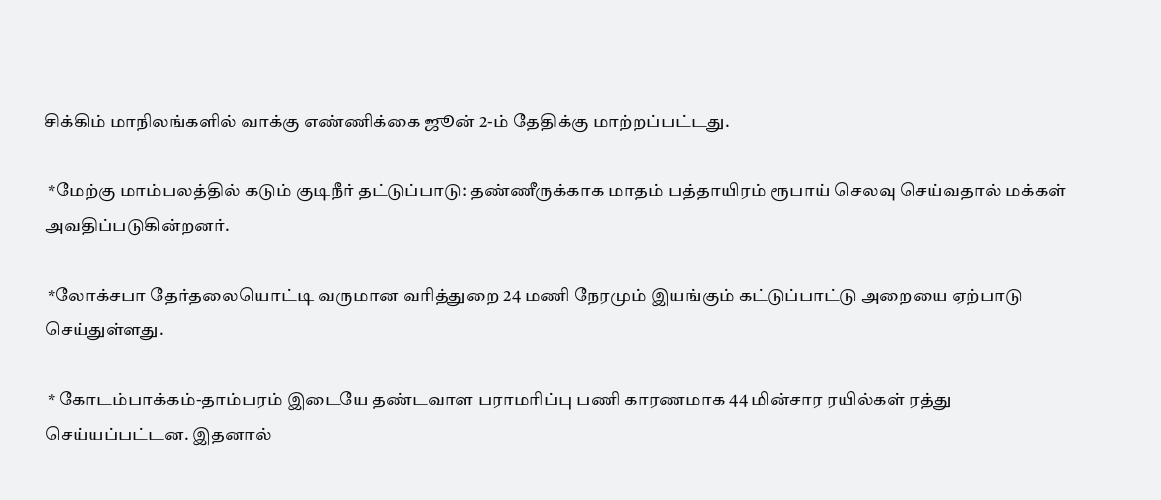சிக்கிம் மாநிலங்களில் வாக்கு எண்ணிக்கை ஜூன் 2-ம் தேதிக்கு மாற்றப்பட்டது.

 *மேற்கு மாம்பலத்தில் கடும் குடிநீர் தட்டுப்பாடு: தண்ணீருக்காக மாதம் பத்தாயிரம் ரூபாய் செலவு செய்வதால் மக்கள் அவதிப்படுகின்றனர்.

 *லோக்சபா தேர்தலையொட்டி வருமான வரித்துறை 24 மணி நேரமும் இயங்கும் கட்டுப்பாட்டு அறையை ஏற்பாடு செய்துள்ளது.

 * கோடம்பாக்கம்-தாம்பரம் இடையே தண்டவாள பராமரிப்பு பணி காரணமாக 44 மின்சார ரயில்கள் ரத்து செய்யப்பட்டன. இதனால்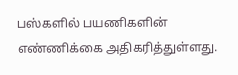பஸ்களில் பயணிகளின் எண்ணிக்கை அதிகரித்துள்ளது.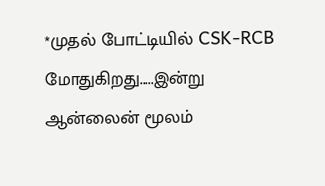*முதல் போட்டியில் CSK-RCB மோதுகிறது.....இன்று ஆன்லைன் மூலம்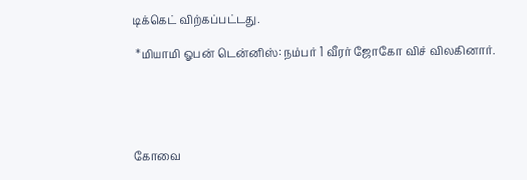டிக்கெட் விற்கப்பட்டது.

 *மியாமி ஓபன் டென்னிஸ்: நம்பர் 1 வீரர் ஜோகோ விச் விலகினார்.





கோவை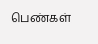பெண்கள்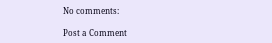No comments:

Post a Comment